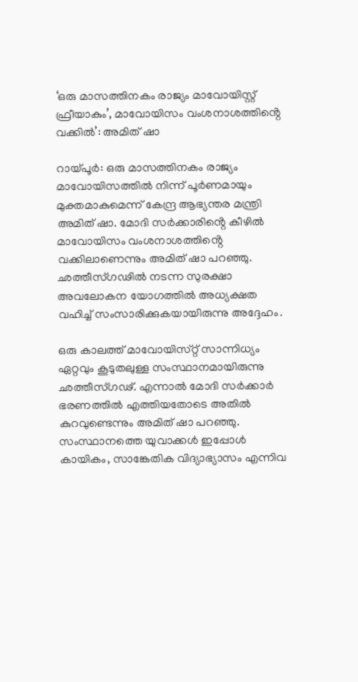‘ഒരു മാസത്തിനകം രാജ്യം മാവോയിസ്റ്റ് ഫ്രീയാകും’, മാവോയിസം വംശനാശത്തിൻ്റെ വക്കില്‍’: അമിത് ഷാ

റായ്‌പൂർ: ഒരു മാസത്തിനകം രാജ്യം മാവോയിസത്തിൽ നിന്ന് പൂർണമായും മുക്തമാകുമെന്ന് കേന്ദ്ര ആഭ്യന്തര മന്ത്രി അമിത് ഷാ. മോദി സർക്കാരിൻ്റെ കീഴിൽ മാവോയിസം വംശനാശത്തിൻ്റെ വക്കിലാണെന്നും അമിത് ഷാ പറഞ്ഞു. ഛത്തീസ്‌ഗഢിൽ നടന്ന സുരക്ഷാ അവലോകന യോഗത്തിൽ അധ്യക്ഷത വഹിച്ച് സംസാരിക്കുകയായിരുന്നു അദ്ദേഹം.

ഒരു കാലത്ത് മാവോയിസ്‌റ്റ് സാന്നിധ്യം ഏറ്റവും കൂടുതലുള്ള സംസ്ഥാനമായിരുന്നു ഛത്തീസ്‌ഗഢ്. എന്നാൽ മോദി സർക്കാർ ഭരണത്തിൽ എത്തിയതോടെ അതിൽ കുറവുണ്ടെന്നും അമിത് ഷാ പറഞ്ഞു. സംസ്ഥാനത്തെ യുവാക്കൾ ഇപ്പോൾ കായികം, സാങ്കേതിക വിദ്യാഭ്യാസം എന്നിവ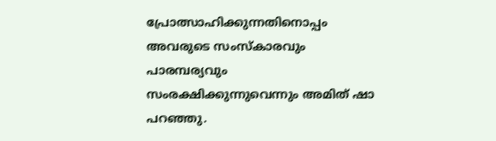പ്രോത്സാഹിക്കുന്നതിനൊപ്പം അവരുടെ സംസ്‌കാരവും പാരമ്പര്യവും സംരക്ഷിക്കുന്നുവെന്നും അമിത് ഷാ പറഞ്ഞു.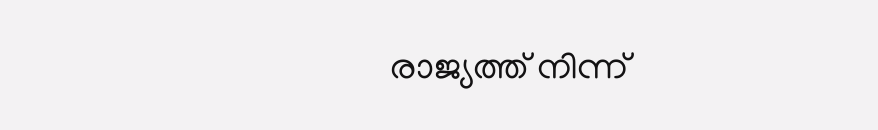രാജ്യത്ത് നിന്ന്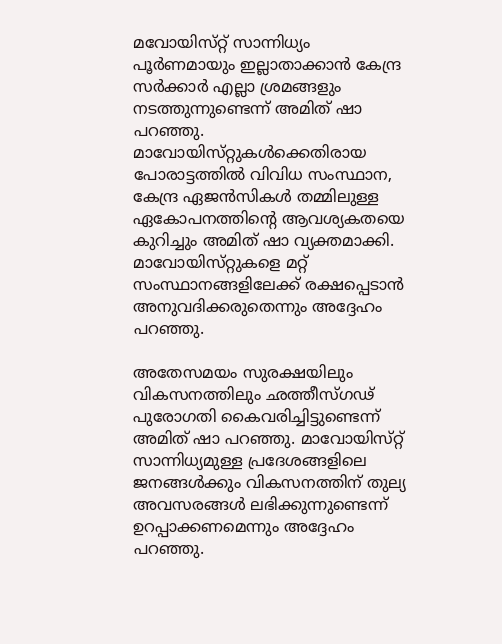മവോയിസ്‌റ്റ് സാന്നിധ്യം പൂർണമായും ഇല്ലാതാക്കാൻ കേന്ദ്ര സർക്കാർ എല്ലാ ശ്രമങ്ങളും നടത്തുന്നുണ്ടെന്ന് അമിത് ഷാ പറഞ്ഞു. മാവോയിസ്‌റ്റുകൾക്കെതിരായ പോരാട്ടത്തിൽ വിവിധ സംസ്ഥാന, കേന്ദ്ര ഏജൻസികൾ തമ്മിലുള്ള ഏകോപനത്തിൻ്റെ ആവശ്യകതയെ കുറിച്ചും അമിത് ഷാ വ്യക്തമാക്കി. മാവോയിസ്‌റ്റുകളെ മറ്റ് സംസ്ഥാനങ്ങളിലേക്ക് രക്ഷപ്പെടാൻ അനുവദിക്കരുതെന്നും അദ്ദേഹം പറഞ്ഞു.

അതേസമയം സുരക്ഷയിലും വികസനത്തിലും ഛത്തീസ്‌ഗഢ് പുരോഗതി കൈവരിച്ചിട്ടുണ്ടെന്ന് അമിത് ഷാ പറഞ്ഞു. മാവോയിസ്‌റ്റ് സാന്നിധ്യമുള്ള പ്രദേശങ്ങളിലെ ജനങ്ങൾക്കും വികസനത്തിന് തുല്യ അവസരങ്ങൾ ലഭിക്കുന്നുണ്ടെന്ന് ഉറപ്പാക്കണമെന്നും അദ്ദേഹം പറഞ്ഞു.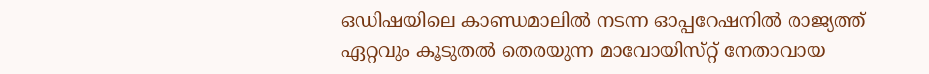ഒഡിഷയിലെ കാണ്ഡമാലിൽ നടന്ന ഓപ്പറേഷനിൽ രാജ്യത്ത് ഏറ്റവും കൂടുതൽ തെരയുന്ന മാവോയിസ്‌റ്റ് നേതാവായ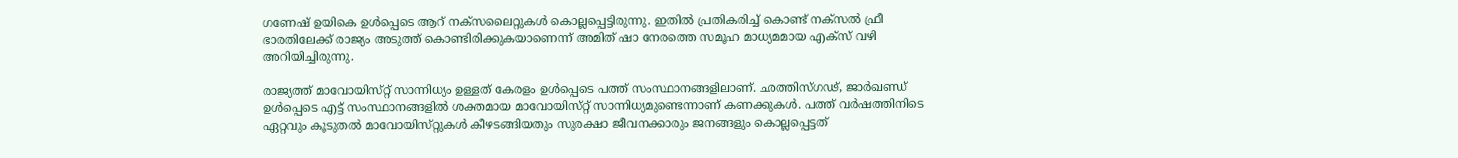ഗണേഷ് ഉയികെ ഉൾപ്പെടെ ആറ് നക്‌സലൈറ്റുകൾ കൊല്ലപ്പെട്ടിരുന്നു. ഇതിൽ പ്രതികരിച്ച് കൊണ്ട് നക്‌സൽ ഫ്രീ ഭാരതിലേക്ക് രാജ്യം അടുത്ത് കൊണ്ടിരിക്കുകയാണെന്ന് അമിത് ഷാ നേരത്തെ സമൂഹ മാധ്യമമായ എക്‌സ് വഴി അറിയിച്ചിരുന്നു.

രാജ്യത്ത് മാവോയിസ്‌റ്റ് സാന്നിധ്യം ഉള്ളത് കേരളം ഉൾപ്പെടെ പത്ത് സംസ്ഥാനങ്ങളിലാണ്. ഛത്തിസ്‌ഗഢ്, ജാര്‍ഖണ്ഡ് ഉൾപ്പെടെ എട്ട് സംസ്ഥാനങ്ങളിൽ ശക്തമായ മാവോയിസ്‌റ്റ് സാന്നിധ്യമുണ്ടെന്നാണ് കണക്കുകൾ. പത്ത് വർഷത്തിനിടെ ഏറ്റവും കൂടുതൽ മാവോയിസ്‌റ്റുകൾ കീഴടങ്ങിയതും സുരക്ഷാ ജീവനക്കാരും ജനങ്ങളും കൊല്ലപ്പെട്ടത്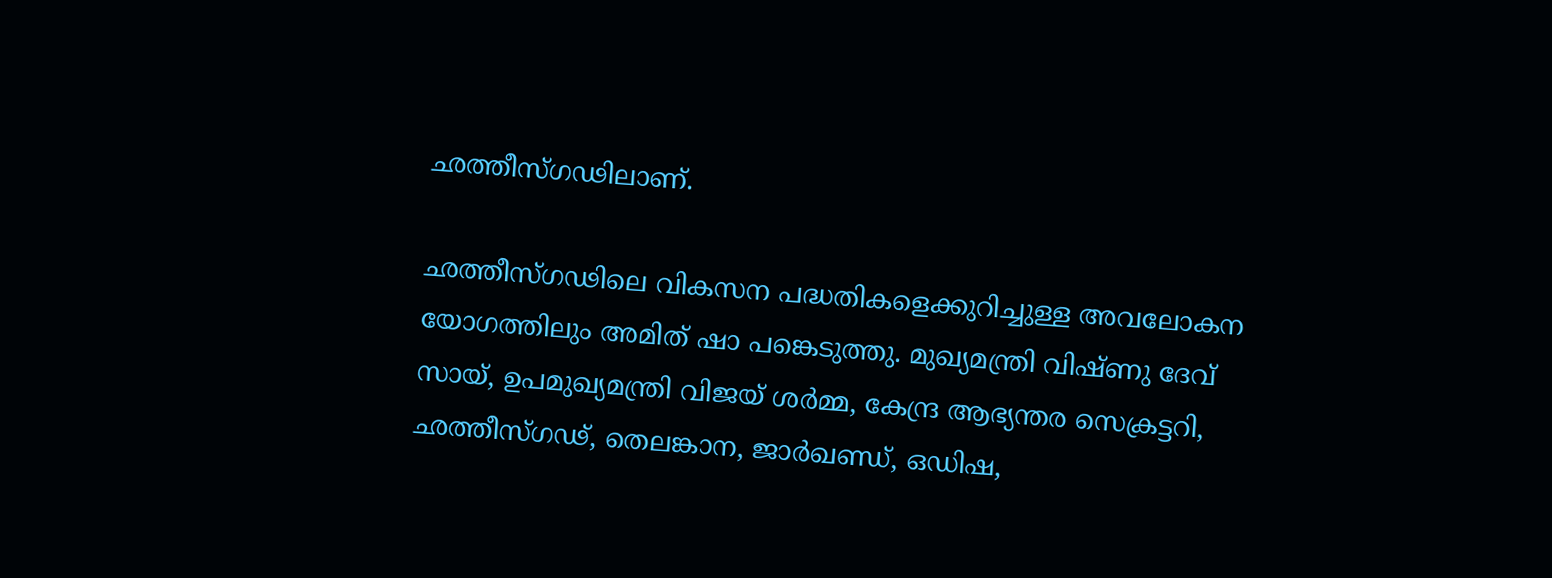ഛത്തീസ്‌ഗഢിലാണ്.

ഛത്തീസ്‌ഗഢിലെ വികസന പദ്ധതികളെക്കുറിച്ചുള്ള അവലോകന യോഗത്തിലും അമിത് ഷാ പങ്കെടുത്തു. മുഖ്യമന്ത്രി വിഷ്‌ണു ദേവ് സായ്, ഉപമുഖ്യമന്ത്രി വിജയ് ശർമ്മ, കേന്ദ്ര ആഭ്യന്തര സെക്രട്ടറി, ഛത്തീസ്‌ഗഢ്, തെലങ്കാന, ജാർഖണ്ഡ്, ഒഡിഷ,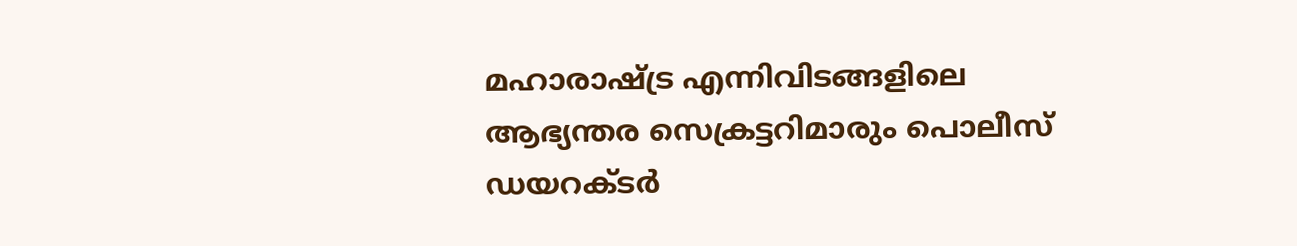മഹാരാഷ്ട്ര എന്നിവിടങ്ങളിലെ ആഭ്യന്തര സെക്രട്ടറിമാരും പൊലീസ് ഡയറക്‌ടർ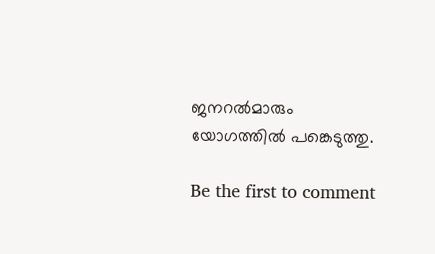ജനറൽമാരും യോഗത്തിൽ പങ്കെടുത്തു.

Be the first to comment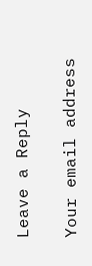Leave a Reply

Your email address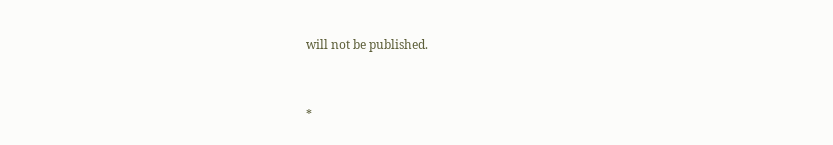will not be published.


*